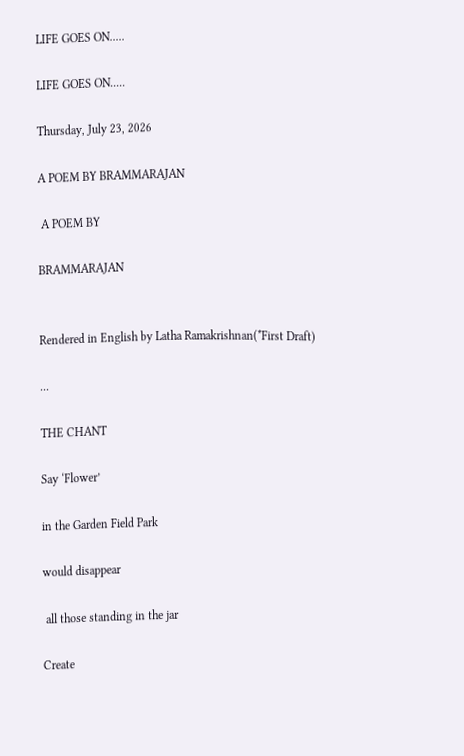LIFE GOES ON.....

LIFE GOES ON.....

Thursday, July 23, 2026

A POEM BY BRAMMARAJAN

 A POEM BY

BRAMMARAJAN


Rendered in English by Latha Ramakrishnan(*First Draft)

...

THE CHANT

Say ‘Flower’

in the Garden Field Park

would disappear

 all those standing in the jar

Create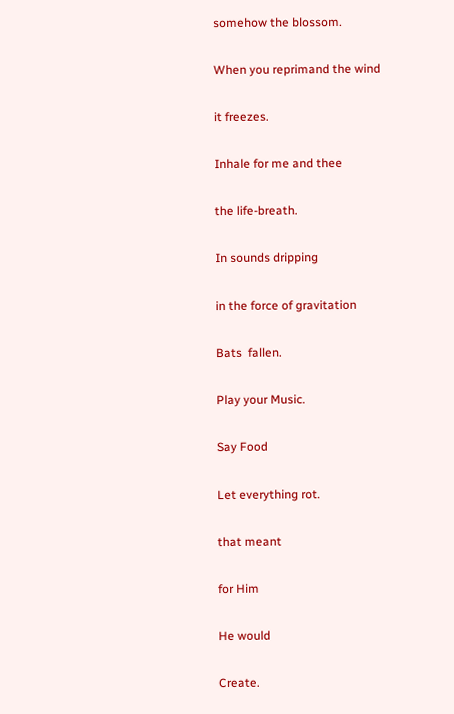somehow the blossom.

When you reprimand the wind

it freezes.

Inhale for me and thee

the life-breath.

In sounds dripping

in the force of gravitation

Bats  fallen.

Play your Music.

Say Food

Let everything rot.

that meant

for Him

He would

Create.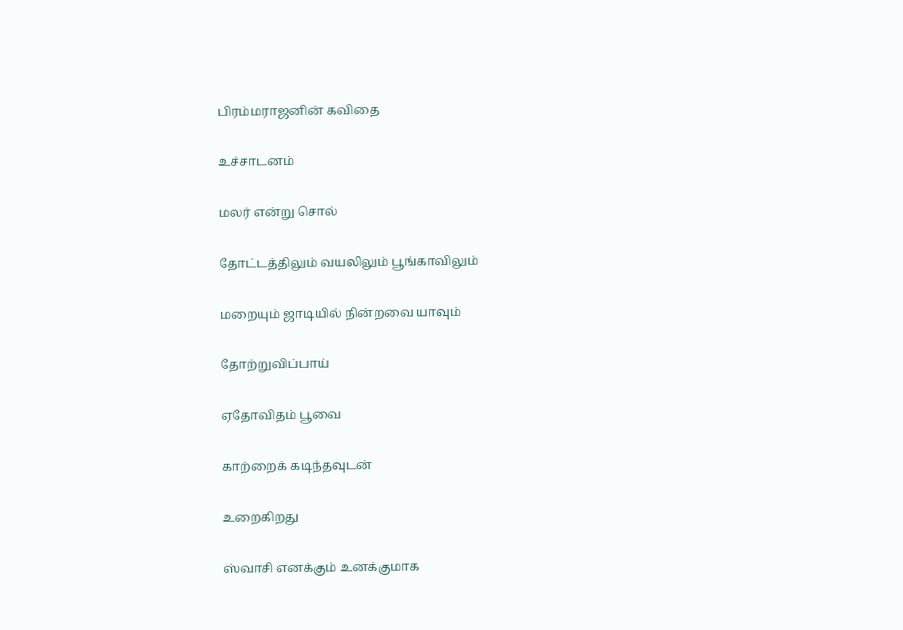பிரம்மராஜனின் கவிதை

உச்சாடனம்

மலர் என்று சொல்

தோட்டத்திலும் வயலிலும் பூங்காவிலும்

மறையும் ஜாடியில் நின்றவை யாவும்

தோற்றுவிப்பாய்

ஏதோவிதம் பூவை

காற்றைக் கடிந்தவுடன்

உறைகிறது

ஸ்வாசி எனக்கும் உனக்குமாக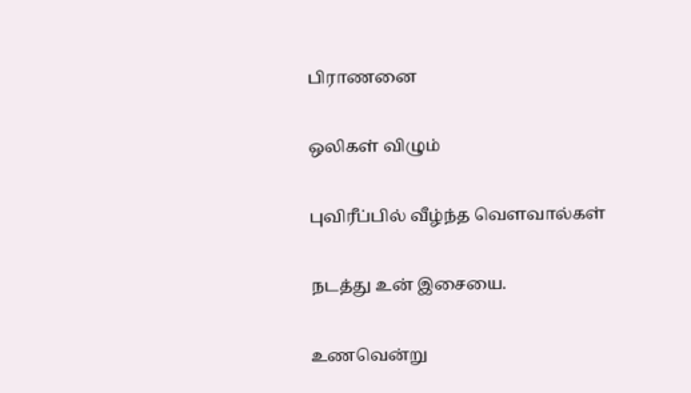பிராணனை

ஒலிகள் விழும்

புவிரீப்பில் வீழ்ந்த வௌவால்கள்

நடத்து உன் இசையை.

உணவென்று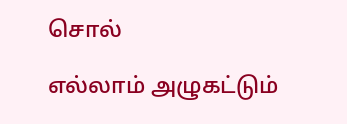சொல்

எல்லாம் அழுகட்டும்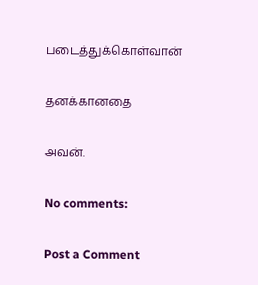படைத்துக்கொள்வான்

தனக்கானதை

அவன்.

No comments:

Post a Comment